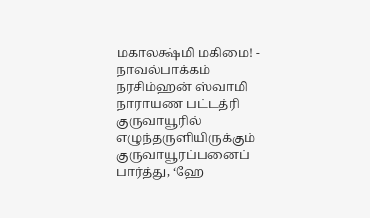மகாலக்ஷ்மி மகிமை! - நாவல்பாக்கம் நரசிம்ஹன் ஸ்வாமி
நாராயண பட்டத்ரி குருவாயூரில் எழுந்தருளியிருக்கும் குருவாயூரப்பனைப் பார்த்து, ‘ஹே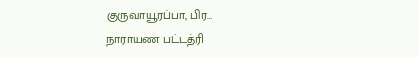குருவாயூரப்பா, பிர…
நாராயண பட்டத்ரி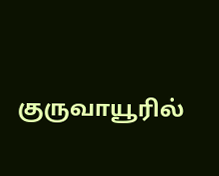குருவாயூரில்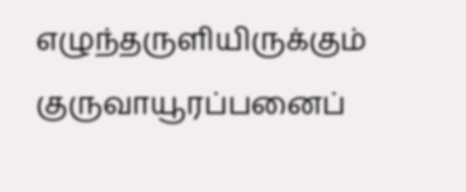எழுந்தருளியிருக்கும் குருவாயூரப்பனைப்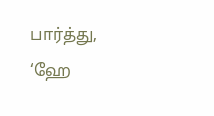பார்த்து, ‘ஹே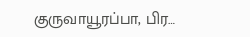குருவாயூரப்பா, பிர…